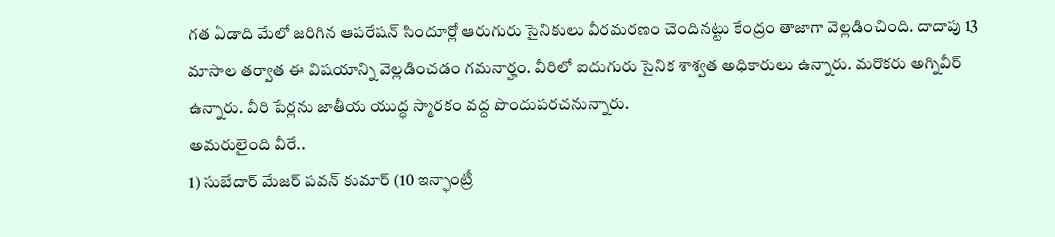గత ఏడాది మేలో జరిగిన ఆపరేషన్ సిందూర్లో ఆరుగురు సైనికులు వీరమరణం చెందినట్టు కేంద్రం తాజాగా వెల్లడించింది. దాదాపు 13 మాసాల తర్వాత ఈ విషయాన్ని వెల్లడించడం గమనార్హం. వీరిలో ఐదుగురు సైనిక శాశ్వత అధికారులు ఉన్నారు. మరొకరు అగ్నివీర్ ఉన్నారు. వీరి పేర్లను జాతీయ యుద్ధ స్మారకం వద్ద పొందుపరచనున్నారు.
అమరులైంది వీరే..
1) సుబేదార్ మేజర్ పవన్ కుమార్ (10 ఇన్ఫాంట్రీ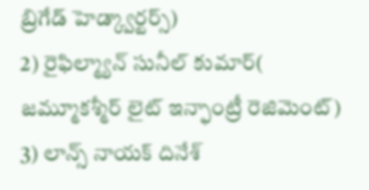బ్రిగేడ్ హెడ్క్వార్టర్స్)
2) రైఫిల్మ్యాన్ సునీల్ కుమార్( జమ్మూకశ్మీర్ లైట్ ఇన్ఫాంట్రీ రెజిమెంట్)
3) లాన్స్ నాయక్ దినేశ్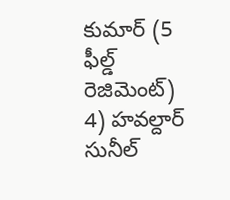కుమార్ (5 ఫీల్డ్ రెజిమెంట్)
4) హవల్దార్ సునీల్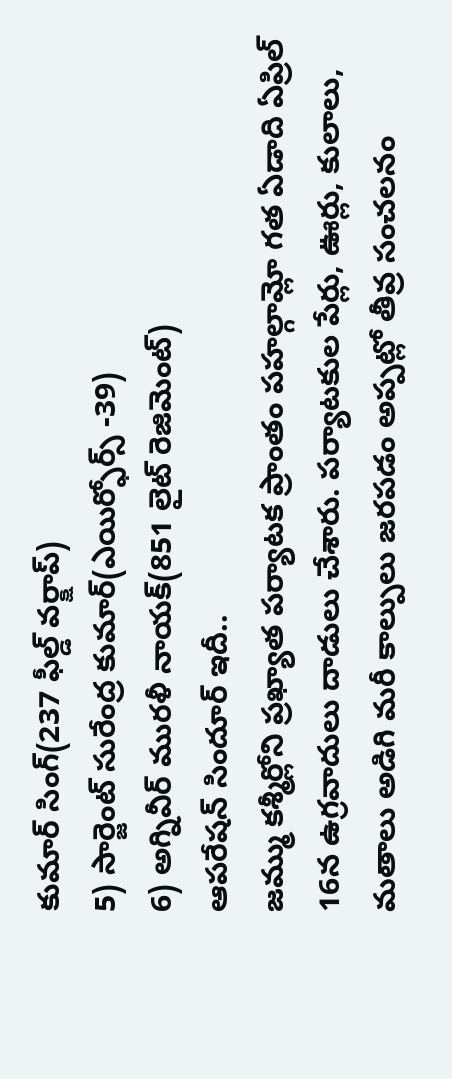కుమార్ సింగ్(237 ఫీల్డ్ వర్క్షాప్)
5) సార్జెంట్ సురేంద్ర కుమార్(ఎయిర్ఫోర్స్ -39)
6) అగ్నివీర్ మురళీ నాయక్(851 లైట్ రెజిమెంట్)
ఆపరేషన్ సిందూర్ ఇదీ..
జమ్ము కశ్మీర్లోని ప్రఖ్యాత పర్యాటక ప్రాంతం పహల్గామ్లో గత ఏడాది ఏప్రిల్ 16న ఉగ్రవాదులు దాడులు చేశారు. పర్యాటకుల పేర్లు, ఊర్లు, కులాలు, మతాలు అడిగి మరీ కాల్పులు జరపడం అప్పట్లో తీవ్ర సంచలనం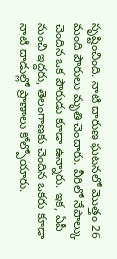సృష్టించింది. నాటి దారుణ ఘటనలో మొత్తం 26 మంది పౌరులు మృతి చెందారు. వీరిలో నేపాల్కు చెందిన ఒక పౌరుడు కూడా ఉన్నారు. ఇక, ఏపీ నుంచి ఇద్దరు, తెలంగాణకు చెందిన ఒకరు కూడా నాటి దాడుల్లో ప్రాణాలు కోల్పోయారు.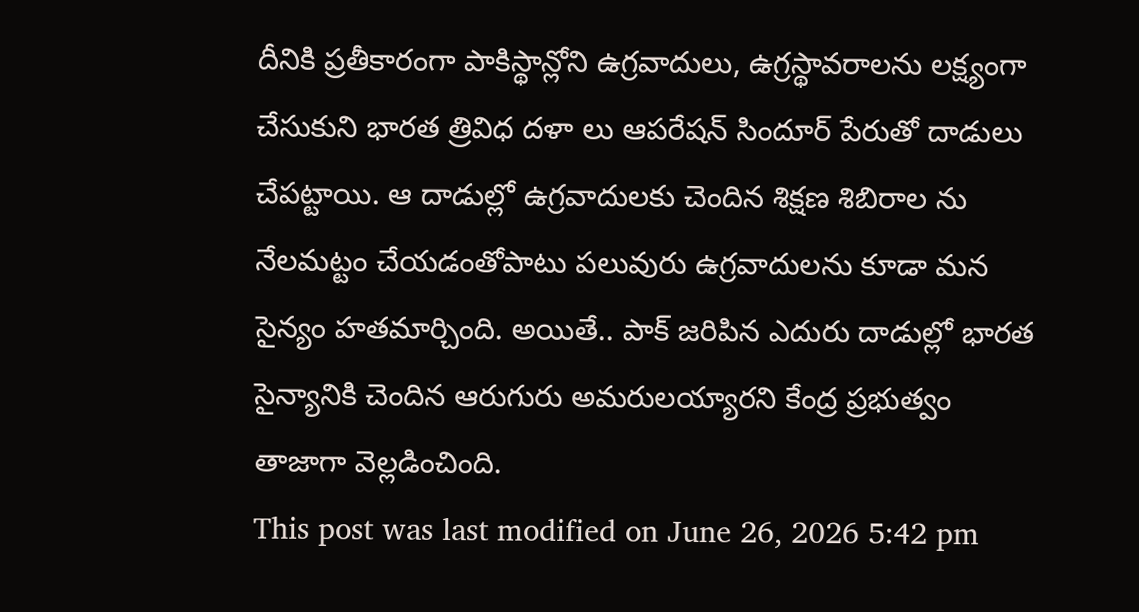దీనికి ప్రతీకారంగా పాకిస్థాన్లోని ఉగ్రవాదులు, ఉగ్రస్థావరాలను లక్ష్యంగా చేసుకుని భారత త్రివిధ దళా లు ఆపరేషన్ సిందూర్ పేరుతో దాడులు చేపట్టాయి. ఆ దాడుల్లో ఉగ్రవాదులకు చెందిన శిక్షణ శిబిరాల ను నేలమట్టం చేయడంతోపాటు పలువురు ఉగ్రవాదులను కూడా మన సైన్యం హతమార్చింది. అయితే.. పాక్ జరిపిన ఎదురు దాడుల్లో భారత సైన్యానికి చెందిన ఆరుగురు అమరులయ్యారని కేంద్ర ప్రభుత్వం తాజాగా వెల్లడించింది.
This post was last modified on June 26, 2026 5:42 pm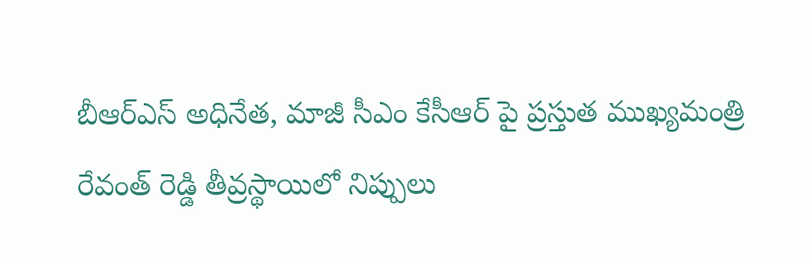బీఆర్ఎస్ అధినేత, మాజీ సీఎం కేసీఆర్ పై ప్రస్తుత ముఖ్యమంత్రి రేవంత్ రెడ్డి తీవ్రస్థాయిలో నిప్పులు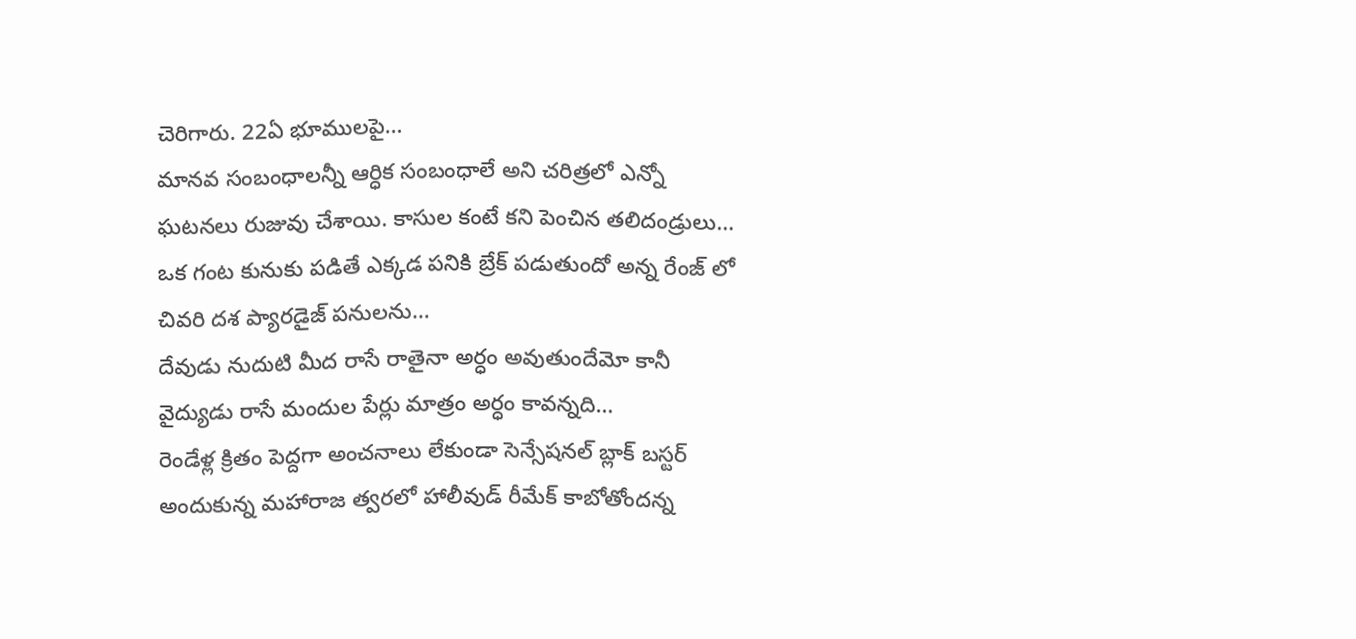చెరిగారు. 22ఏ భూములపై…
మానవ సంబంధాలన్నీ ఆర్ధిక సంబంధాలే అని చరిత్రలో ఎన్నో ఘటనలు రుజువు చేశాయి. కాసుల కంటే కని పెంచిన తలిదండ్రులు…
ఒక గంట కునుకు పడితే ఎక్కడ పనికి బ్రేక్ పడుతుందో అన్న రేంజ్ లో చివరి దశ ప్యారడైజ్ పనులను…
దేవుడు నుదుటి మీద రాసే రాతైనా అర్ధం అవుతుందేమో కానీ వైద్యుడు రాసే మందుల పేర్లు మాత్రం అర్ధం కావన్నది…
రెండేళ్ల క్రితం పెద్దగా అంచనాలు లేకుండా సెన్సేషనల్ బ్లాక్ బస్టర్ అందుకున్న మహారాజ త్వరలో హాలీవుడ్ రీమేక్ కాబోతోందన్న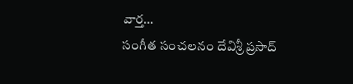వార్త…
సంగీత సంచలనం దేవిశ్రీ ప్రసాద్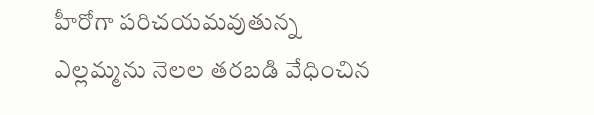హీరోగా పరిచయమవుతున్న ఎల్లమ్మను నెలల తరబడి వేధించిన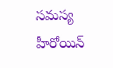సమస్య హీరోయిన్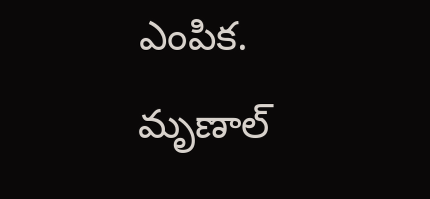ఎంపిక. మృణాల్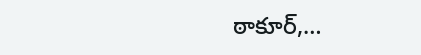ఠాకూర్,…